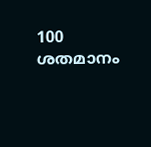100 ശതമാനം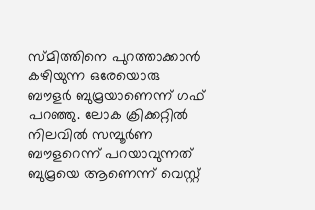സ്മിത്തിനെ പുറത്താക്കാന്‍ കഴിയുന്ന ഒരേയൊരു ബൗളര്‍ ബുമ്രയാണെന്ന് ഗഫ് പറഞ്ഞു. ലോക ക്രിക്കറ്റില്‍ നിലവില്‍ സമ്പൂര്‍ണ ബൗളറെന്ന് പറയാവുന്നത് ബുമ്രയെ ആണെന്ന് വെസ്റ്റ്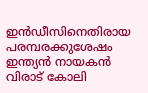ഇന്‍ഡീസിനെതിരായ പരമ്പരക്കുശേഷം ഇന്ത്യന്‍ നായകന്‍ വിരാട് കോലി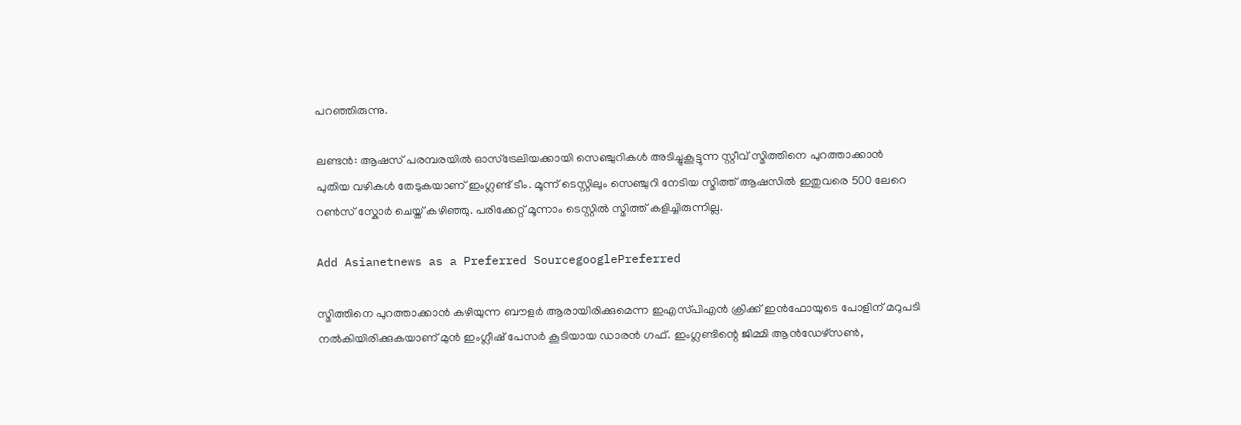പറഞ്ഞിരുന്നു.

ലണ്ടന്‍: ആഷസ് പരമ്പരയില്‍ ഓസ്ട്രേലിയക്കായി സെഞ്ചുറികള്‍ അടിച്ചുകൂട്ടുന്ന സ്റ്റീവ് സ്മിത്തിനെ പുറത്താക്കാന്‍ പുതിയ വഴികള്‍ തേടുകയാണ് ഇംഗ്ലണ്ട് ടീം. മൂന്ന് ടെസ്റ്റിലും സെഞ്ചുറി നേടിയ സ്മിത്ത് ആഷസില്‍ ഇതുവരെ 500 ലേറെ റണ്‍സ് സ്കോര്‍ ചെയ്ത് കഴിഞ്ഞു. പരിക്കേറ്റ് മൂന്നാം ടെസ്റ്റില്‍ സ്മിത്ത് കളിച്ചിരുന്നില്ല.

Add Asianetnews as a Preferred SourcegooglePreferred

സ്മിത്തിനെ പുറത്താക്കാന്‍ കഴിയുന്ന ബൗളര്‍ ആരായിരിക്കുമെന്ന ഇഎസ്‌പിഎന്‍ ക്രിക്ക് ഇന്‍ഫോയുടെ പോളിന് മറുപടി നല്‍കിയിരിക്കുകയാണ് മുന്‍ ഇംഗ്ലീഷ് പേസര്‍ കൂടിയായ ഡാരന്‍ ഗഫ്. ഇംഗ്ലണ്ടിന്റെ ജിമ്മി ആന്‍ഡേഴ്സണ്‍,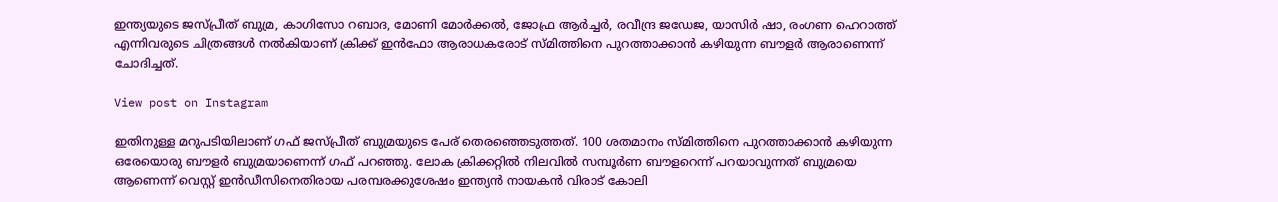ഇന്ത്യയുടെ ജസ്പ്രീത് ബുമ്ര, കാഗിസോ റബാദ, മോണി മോര്‍ക്കല്‍, ജോഫ്ര ആര്‍ച്ചര്‍, രവീന്ദ്ര ജഡേജ, യാസിര്‍ ഷാ, രംഗണ ഹെറാത്ത് എന്നിവരുടെ ചിത്രങ്ങള്‍ നല്‍കിയാണ് ക്രിക്ക് ഇന്‍ഫോ ആരാധകരോട് സ്മിത്തിനെ പുറത്താക്കാന്‍ കഴിയുന്ന ബൗളര്‍ ആരാണെന്ന് ചോദിച്ചത്.

View post on Instagram

ഇതിനുള്ള മറുപടിയിലാണ് ഗഫ് ജസ്പ്രീത് ബുമ്രയുടെ പേര് തെരഞ്ഞെടുത്തത്. 100 ശതമാനം സ്മിത്തിനെ പുറത്താക്കാന്‍ കഴിയുന്ന ഒരേയൊരു ബൗളര്‍ ബുമ്രയാണെന്ന് ഗഫ് പറഞ്ഞു. ലോക ക്രിക്കറ്റില്‍ നിലവില്‍ സമ്പൂര്‍ണ ബൗളറെന്ന് പറയാവുന്നത് ബുമ്രയെ ആണെന്ന് വെസ്റ്റ് ഇന്‍ഡീസിനെതിരായ പരമ്പരക്കുശേഷം ഇന്ത്യന്‍ നായകന്‍ വിരാട് കോലി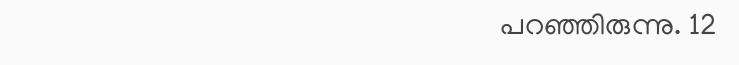പറഞ്ഞിരുന്നു. 12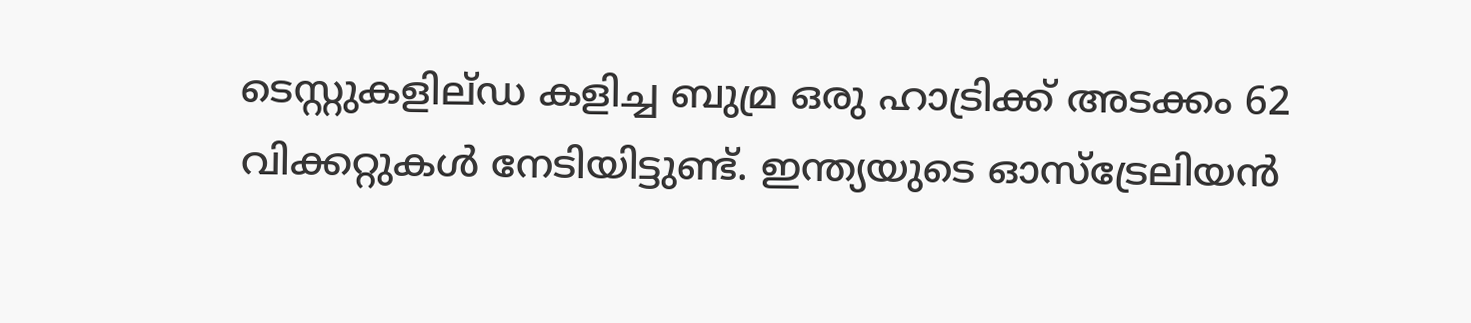ടെസ്റ്റുകളില്ഡ കളിച്ച ബുമ്ര ഒരു ഹാട്രിക്ക് അടക്കം 62 വിക്കറ്റുകള്‍ നേടിയിട്ടുണ്ട്. ഇന്ത്യയുടെ ഓസ്ട്രേലിയന്‍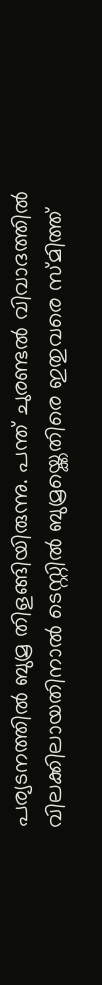പര്യടനത്തില്‍ ബുമ്ര തിളങ്ങിയിരുന്നു. പന്ത് ചുരണ്ടല്‍ വിവാദത്തില്‍ വിലക്കിലായതിനാല്‍ ടെസ്റ്റില്‍ ബുമ്രയ്ക്കെതിരെ ഇതുവരെ സ്മിത്ത്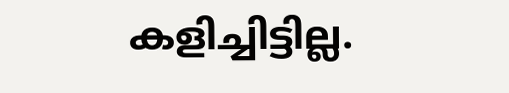കളിച്ചിട്ടില്ല.